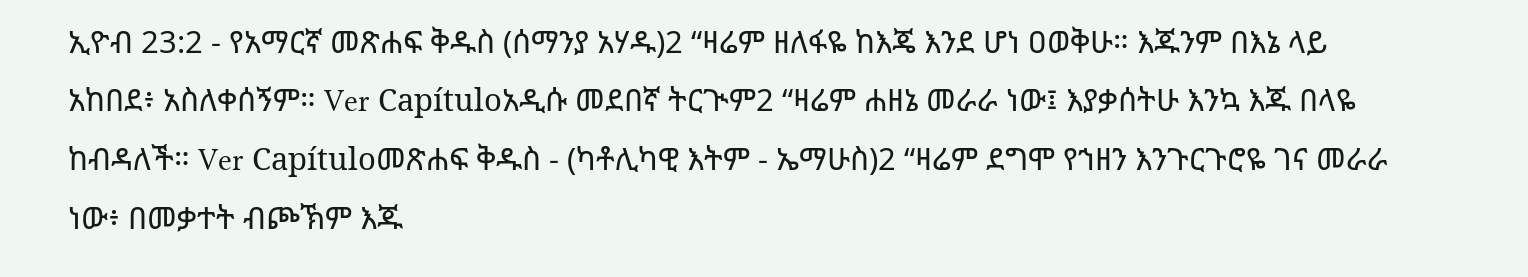ኢዮብ 23:2 - የአማርኛ መጽሐፍ ቅዱስ (ሰማንያ አሃዱ)2 “ዛሬም ዘለፋዬ ከእጄ እንደ ሆነ ዐወቅሁ። እጁንም በእኔ ላይ አከበደ፥ አስለቀሰኝም። Ver Capítuloአዲሱ መደበኛ ትርጒም2 “ዛሬም ሐዘኔ መራራ ነው፤ እያቃሰትሁ እንኳ እጁ በላዬ ከብዳለች። Ver Capítuloመጽሐፍ ቅዱስ - (ካቶሊካዊ እትም - ኤማሁስ)2 “ዛሬም ደግሞ የኀዘን እንጉርጉሮዬ ገና መራራ ነው፥ በመቃተት ብጮኽም እጁ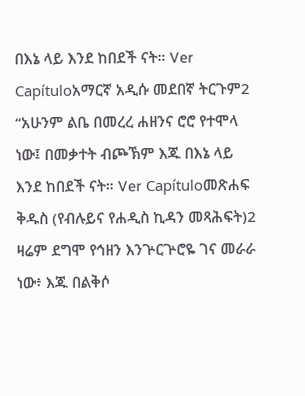በእኔ ላይ እንደ ከበደች ናት። Ver Capítuloአማርኛ አዲሱ መደበኛ ትርጉም2 “አሁንም ልቤ በመረረ ሐዘንና ሮሮ የተሞላ ነው፤ በመቃተት ብጮኽም እጁ በእኔ ላይ እንደ ከበደች ናት። Ver Capítuloመጽሐፍ ቅዱስ (የብሉይና የሐዲስ ኪዳን መጻሕፍት)2 ዛሬም ደግሞ የኅዘን እንጕርጕሮዬ ገና መራራ ነው፥ እጁ በልቅሶ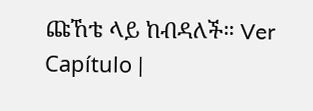ጩኸቴ ላይ ከብዳለች። Ver Capítulo |